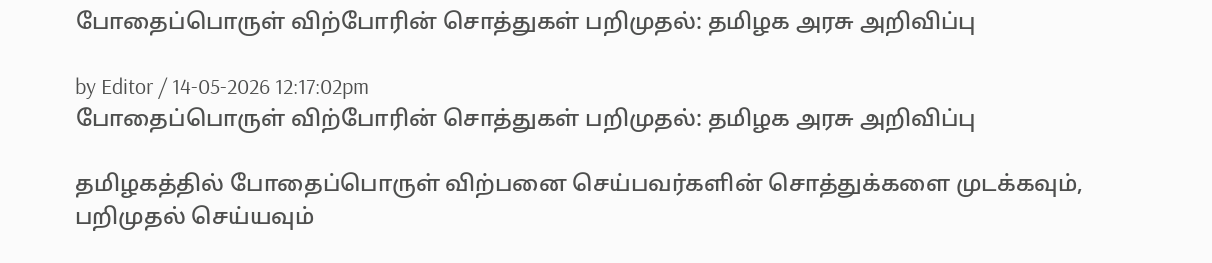போதைப்பொருள் விற்போரின் சொத்துகள் பறிமுதல்: தமிழக அரசு அறிவிப்பு

by Editor / 14-05-2026 12:17:02pm
போதைப்பொருள் விற்போரின் சொத்துகள் பறிமுதல்: தமிழக அரசு அறிவிப்பு

தமிழகத்தில் போதைப்பொருள் விற்பனை செய்பவர்களின் சொத்துக்களை முடக்கவும், பறிமுதல் செய்யவும்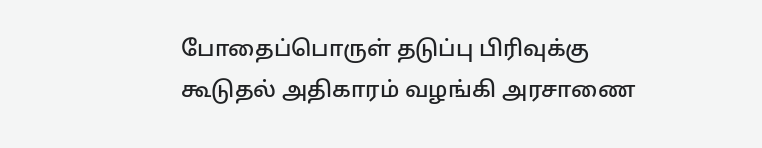போதைப்பொருள் தடுப்பு பிரிவுக்கு கூடுதல் அதிகாரம் வழங்கி அரசாணை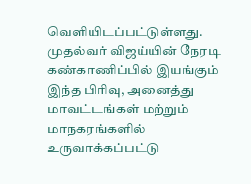வெளியிடப்பட்டுள்ளது. முதல்வர் விஜய்யின் நேரடி கண்காணிப்பில் இயங்கும் இந்த பிரிவு, அனைத்து மாவட்டங்கள் மற்றும் மாநகரங்களில் உருவாக்கப்பட்டு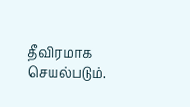தீவிரமாக செயல்படும்.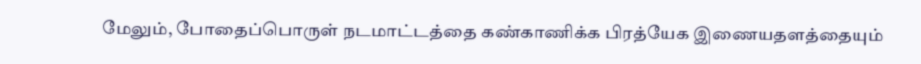மேலும், போதைப்பொருள் நடமாட்டத்தை கண்காணிக்க பிரத்யேக இணையதளத்தையும்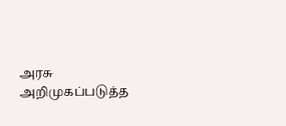அரசு அறிமுகப்படுத்த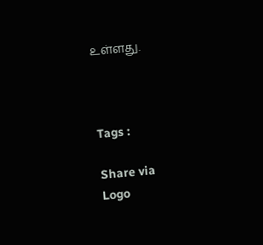உள்ளது.



Tags :

Share via
Logo